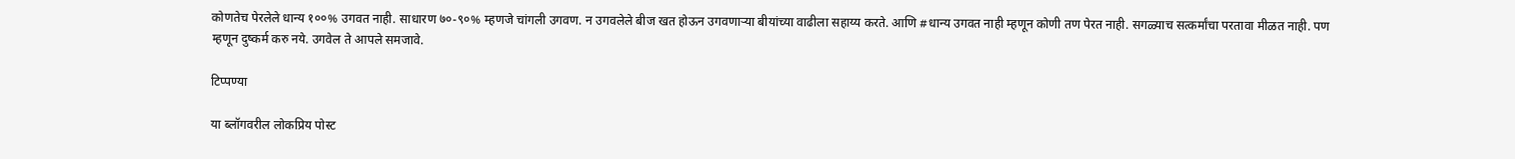कोणतेच पेरलेले धान्य १००% उगवत नाही. साधारण ७०-९०% म्हणजे चांगली उगवण. न उगवलेले बीज खत होऊन उगवणाऱ्या बीयांच्या वाढीला सहाय्य करते. आणि #धान्य उगवत नाही म्हणून कोणी तण पेरत नाही. सगळ्याच सत्कर्मांचा परतावा मीळत नाही. पण म्हणून दुष्कर्म करु नये. उगवेल ते आपले समजावे.

टिप्पण्या

या ब्लॉगवरील लोकप्रिय पोस्ट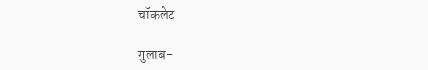चॉकलेट

गुलाब-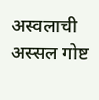अस्वलाची अस्सल गोष्ट